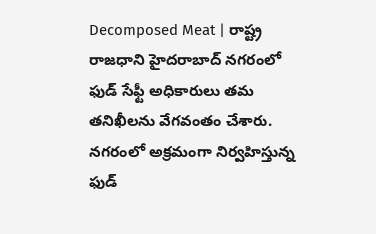Decomposed Meat | రాష్ట్ర రాజధాని హైదరాబాద్ నగరంలో ఫుడ్ సేఫ్టీ అధికారులు తమ తనిఖీలను వేగవంతం చేశారు. నగరంలో అక్రమంగా నిర్వహిస్తున్న ఫుడ్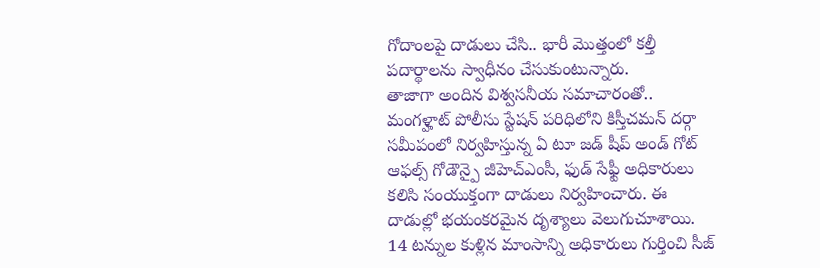గోదాంలపై దాడులు చేసి.. భారీ మొత్తంలో కల్తీ పదార్థాలను స్వాధీనం చేసుకుంటున్నారు.
తాజాగా అందిన విశ్వసనీయ సమాచారంతో.. మంగళ్హాట్ పోలీసు స్టేషన్ పరిధిలోని కిస్తీచమన్ దర్గా సమీపంలో నిర్వహిస్తున్న ఏ టూ జడ్ షీప్ అండ్ గోట్ ఆఫల్స్ గోడౌన్పై జీహెచ్ఎంసీ, ఫుడ్ సేఫ్టీ అధికారులు కలిసి సంయుక్తంగా దాడులు నిర్వహించారు. ఈ దాడుల్లో భయంకరమైన దృశ్యాలు వెలుగుచూశాయి. 14 టన్నుల కుళ్లిన మాంసాన్ని అధికారులు గుర్తించి సీజ్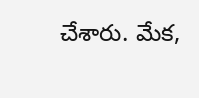చేశారు. మేక,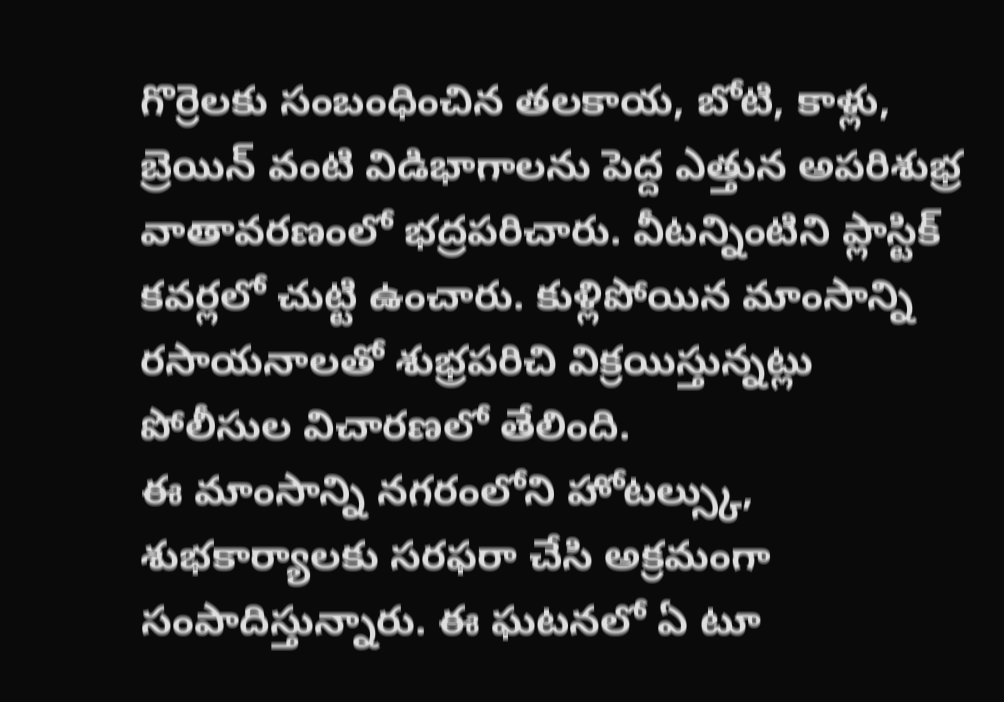గొర్రెలకు సంబంధించిన తలకాయ, బోటి, కాళ్లు, బ్రెయిన్ వంటి విడిభాగాలను పెద్ద ఎత్తున అపరిశుభ్ర వాతావరణంలో భద్రపరిచారు. వీటన్నింటిని ప్లాస్టిక్ కవర్లలో చుట్టి ఉంచారు. కుళ్లిపోయిన మాంసాన్ని రసాయనాలతో శుభ్రపరిచి విక్రయిస్తున్నట్లు పోలీసుల విచారణలో తేలింది.
ఈ మాంసాన్ని నగరంలోని హోటల్స్కు, శుభకార్యాలకు సరఫరా చేసి అక్రమంగా సంపాదిస్తున్నారు. ఈ ఘటనలో ఏ టూ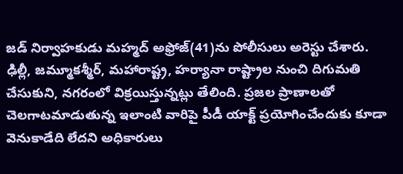జడ్ నిర్వాహకుడు మహ్మద్ అఫ్రోజ్(41)ను పోలీసులు అరెస్టు చేశారు. ఢిల్లీ, జమ్మూకశ్మీర్, మహారాష్ట్ర, హర్యానా రాష్ట్రాల నుంచి దిగుమతి చేసుకుని, నగరంలో విక్రయిస్తున్నట్లు తేలింది. ప్రజల ప్రాణాలతో చెలగాటమాడుతున్న ఇలాంటి వారిపై పీడీ యాక్ట్ ప్రయోగించేందుకు కూడా వెనుకాడేది లేదని అధికారులు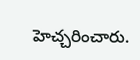హెచ్చరించారు.